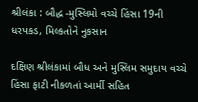શ્રીલંકા : બૌદ્ધ -મુસ્લિમો વચ્ચે હિંસા 19ની ધરપકડ, મિલ્કતોને નુકસાન

દક્ષિણ શ્રીલંકામાં બૌધ અને મુસ્લિમ સમુદાય વચ્ચે હિંસા ફાટી નીકળતાં આર્મી સહિત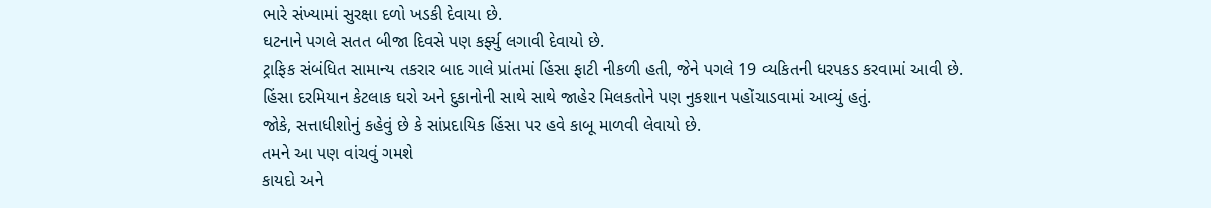ભારે સંખ્યામાં સુરક્ષા દળો ખડકી દેવાયા છે.
ઘટનાને પગલે સતત બીજા દિવસે પણ કર્ફ્યુ લગાવી દેવાયો છે.
ટ્રાફિક સંબંધિત સામાન્ય તકરાર બાદ ગાલે પ્રાંતમાં હિંસા ફાટી નીકળી હતી, જેને પગલે 19 વ્યકિતની ધરપકડ કરવામાં આવી છે.
હિંસા દરમિયાન કેટલાક ઘરો અને દુકાનોની સાથે સાથે જાહેર મિલકતોને પણ નુકશાન પહોંચાડવામાં આવ્યું હતું.
જોકે, સત્તાધીશોનું કહેવું છે કે સાંપ્રદાયિક હિંસા પર હવે કાબૂ માળવી લેવાયો છે.
તમને આ પણ વાંચવું ગમશે
કાયદો અને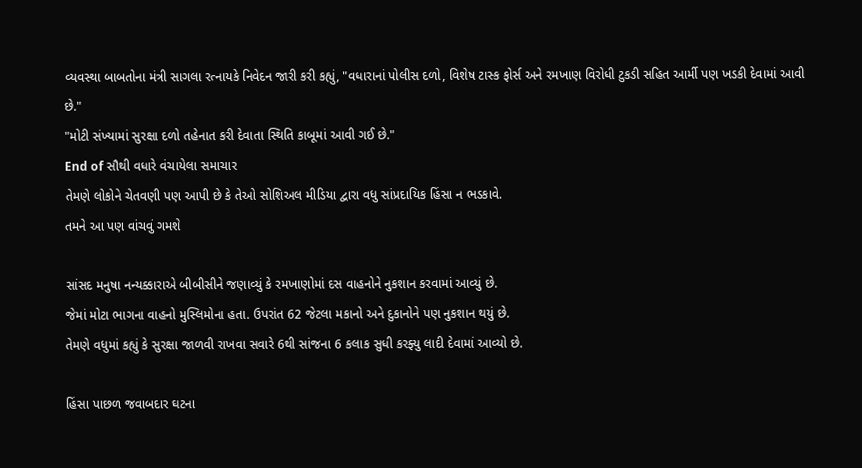વ્યવસ્થા બાબતોના મંત્રી સાગલા રત્નાયકે નિવેદન જારી કરી કહ્યું, "વધારાનાં પોલીસ દળો, વિશેષ ટાસ્ક ફોર્સ અને રમખાણ વિરોધી ટુકડી સહિત આર્મી પણ ખડકી દેવામાં આવી છે."
"મોટી સંખ્યામાં સુરક્ષા દળો તહેનાત કરી દેવાતા સ્થિતિ કાબૂમાં આવી ગઈ છે."
End of સૌથી વધારે વંચાયેલા સમાચાર
તેમણે લોકોને ચેતવણી પણ આપી છે કે તેઓ સોશિઅલ મીડિયા દ્વારા વધુ સાંપ્રદાયિક હિંસા ન ભડકાવે.
તમને આ પણ વાંચવું ગમશે

સાંસદ મનુષા નન્યક્કારાએ બીબીસીને જણાવ્યું કે રમખાણોમાં દસ વાહનોને નુકશાન કરવામાં આવ્યું છે.
જેમાં મોટા ભાગના વાહનો મુસ્લિમોના હતા. ઉપરાંત 62 જેટલા મકાનો અને દુકાનોને પણ નુકશાન થયું છે.
તેમણે વધુમાં કહ્યું કે સુરક્ષા જાળવી રાખવા સવારે 6થી સાંજના 6 કલાક સુધી કરફ્યુ લાદી દેવામાં આવ્યો છે.

હિંસા પાછળ જવાબદાર ઘટના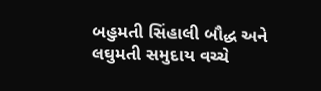બહુમતી સિંહાલી બૌદ્ધ અને લઘુમતી સમુદાય વચ્ચે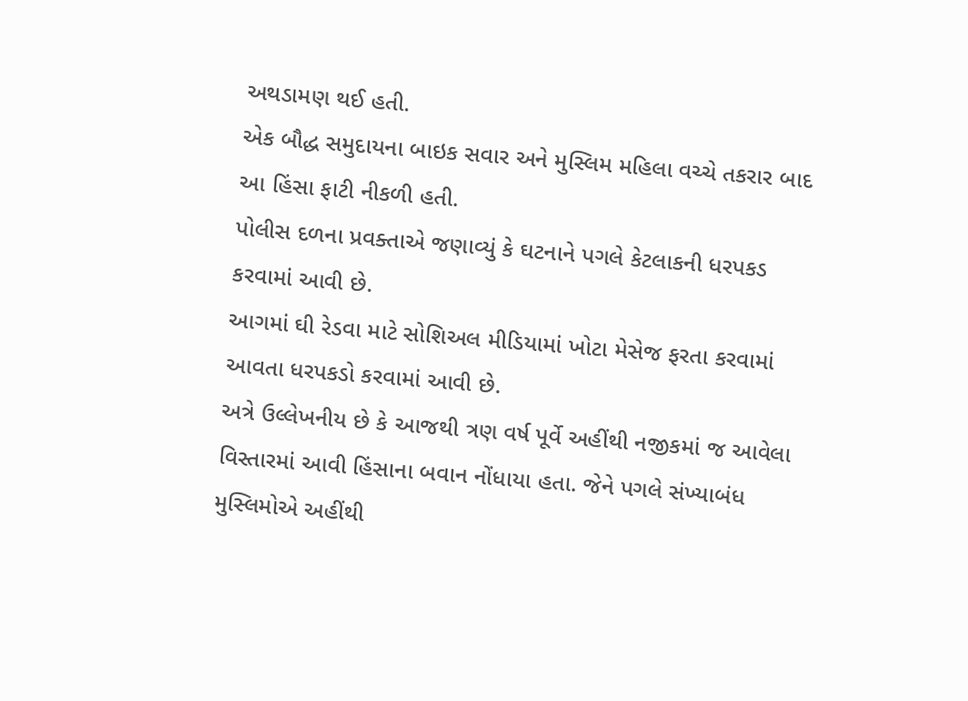અથડામણ થઈ હતી.
એક બૌદ્ધ સમુદાયના બાઇક સવાર અને મુસ્લિમ મહિલા વચ્ચે તકરાર બાદ આ હિંસા ફાટી નીકળી હતી.
પોલીસ દળના પ્રવક્તાએ જણાવ્યું કે ઘટનાને પગલે કેટલાકની ધરપકડ કરવામાં આવી છે.
આગમાં ઘી રેડવા માટે સોશિઅલ મીડિયામાં ખોટા મેસેજ ફરતા કરવામાં આવતા ધરપકડો કરવામાં આવી છે.
અત્રે ઉલ્લેખનીય છે કે આજથી ત્રણ વર્ષ પૂર્વે અહીંથી નજીકમાં જ આવેલા વિસ્તારમાં આવી હિંસાના બવાન નોંધાયા હતા. જેને પગલે સંખ્યાબંધ મુસ્લિમોએ અહીંથી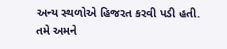અન્ય સ્થળોએ હિજરત કરવી પડી હતી.
તમે અમને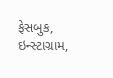ફેસબુક, ઇન્સ્ટાગ્રામ,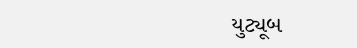યુટ્યૂબ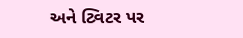અને ટ્વિટર પર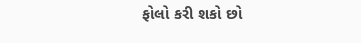ફોલો કરી શકો છો